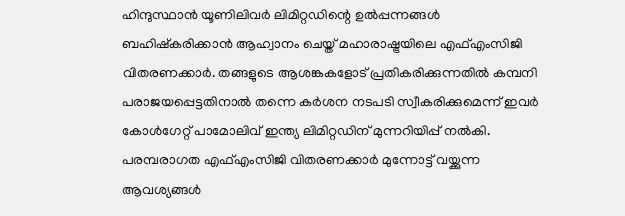ഹിന്ദുസ്ഥാൻ യൂണിലിവർ ലിമിറ്റഡിന്റെ ഉൽപ്പന്നങ്ങൾ ബഹിഷ്കരിക്കാൻ ആഹ്വാനം ചെയ്ത് മഹാരാഷ്ട്രയിലെ എഫ്എംസിജി വിതരണക്കാർ. തങ്ങളുടെ ആശങ്കകളോട് പ്രതികരിക്കുന്നതിൽ കമ്പനി പരാജയപ്പെട്ടതിനാൽ തന്നെ കർശന നടപടി സ്വീകരിക്കുമെന്ന് ഇവർ കോൾഗേറ്റ് പാമോലിവ് ഇന്ത്യ ലിമിറ്റഡിന് മുന്നറിയിപ്പ് നൽകി. പരമ്പരാഗത എഫ്എംസിജി വിതരണക്കാർ മുന്നോട്ട് വയ്ക്കുന്ന ആവശ്യങ്ങൾ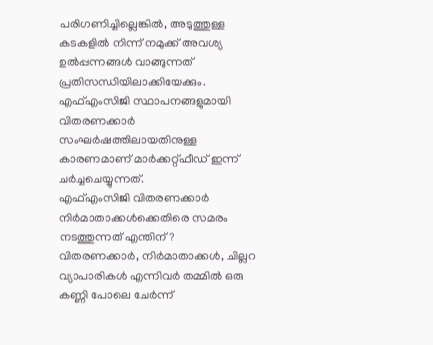പരിഗണിച്ചില്ലെങ്കിൽ, അടുത്തുള്ള കടകളിൽ നിന്ന് നമുക്ക് അവശ്യ ഉൽപ്പന്നങ്ങൾ വാങ്ങുന്നത് പ്രതിസന്ധിയിലാക്കിയേക്കും. എഫ്എംസിജി സ്ഥാപനങ്ങളുമായി വിതരണക്കാർ സംഘർഷത്തിലായതിനുള്ള കാരണമാണ് മാർക്കറ്റ്ഫീഡ് ഇന്ന് ചർച്ചചെയ്യുന്നത്.
എഫ്എംസിജി വിതരണക്കാർ നിർമാതാക്കൾക്കെതിരെ സമരം നടത്തുന്നത് എന്തിന്?
വിതരണക്കാർ, നിർമാതാക്കൾ, ചില്ലറ വ്യാപാരികൾ എന്നിവർ തമ്മിൽ ഒരു കണ്ണി പോലെ ചേർന്ന്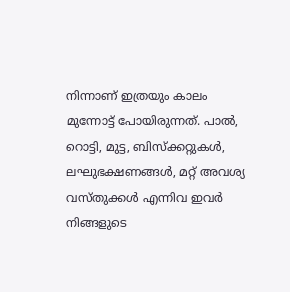നിന്നാണ് ഇത്രയും കാലം മുന്നോട്ട് പോയിരുന്നത്. പാൽ, റൊട്ടി, മുട്ട, ബിസ്ക്കറ്റുകൾ, ലഘുഭക്ഷണങ്ങൾ, മറ്റ് അവശ്യ വസ്തുക്കൾ എന്നിവ ഇവർ നിങ്ങളുടെ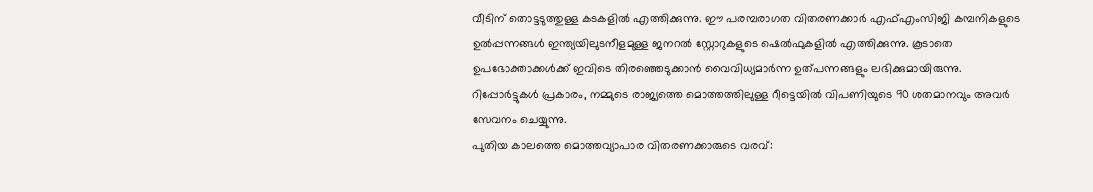വീടിന് തൊട്ടടുത്തുള്ള കടകളിൽ എത്തിക്കുന്നു. ഈ പരമ്പരാഗത വിതരണക്കാർ എഫ്എംസിജി കമ്പനികളുടെ ഉൽപ്പന്നങ്ങൾ ഇന്ത്യയിലുടനീളമുള്ള ജനറൽ സ്റ്റോറുകളുടെ ഷെൽഫുകളിൽ എത്തിക്കുന്നു. കൂടാതെ ഉപഭോക്താക്കൾക്ക് ഇവിടെ തിരഞ്ഞെടുക്കാൻ വൈവിധ്യമാർന്ന ഉത്പന്നങ്ങളും ലഭിക്കുമായിരുന്നു. റിപ്പോർട്ടുകൾ പ്രകാരം, നമ്മുടെ രാജ്യത്തെ മൊത്തത്തിലുള്ള റീട്ടെയിൽ വിപണിയുടെ 90 ശതമാനവും അവർ സേവനം ചെയ്യുന്നു.
പുതിയ കാലത്തെ മൊത്തവ്യാപാര വിതരണക്കാരുടെ വരവ്: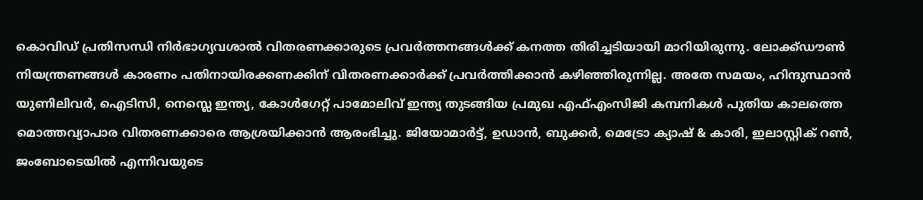കൊവിഡ് പ്രതിസന്ധി നിർഭാഗ്യവശാൽ വിതരണക്കാരുടെ പ്രവർത്തനങ്ങൾക്ക് കനത്ത തിരിച്ചടിയായി മാറിയിരുന്നു. ലോക്ക്ഡൗൺ നിയന്ത്രണങ്ങൾ കാരണം പതിനായിരക്കണക്കിന് വിതരണക്കാർക്ക് പ്രവർത്തിക്കാൻ കഴിഞ്ഞിരുന്നില്ല. അതേ സമയം, ഹിന്ദുസ്ഥാൻ യുണിലിവർ, ഐടിസി, നെസ്ലെ ഇന്ത്യ, കോൾഗേറ്റ് പാമോലിവ് ഇന്ത്യ തുടങ്ങിയ പ്രമുഖ എഫ്എംസിജി കമ്പനികൾ പുതിയ കാലത്തെ മൊത്തവ്യാപാര വിതരണക്കാരെ ആശ്രയിക്കാൻ ആരംഭിച്ചു. ജിയോമാർട്ട്, ഉഡാൻ, ബുക്കർ, മെട്രോ ക്യാഷ് & കാരി, ഇലാസ്റ്റിക് റൺ, ജംബോടെയിൽ എന്നിവയുടെ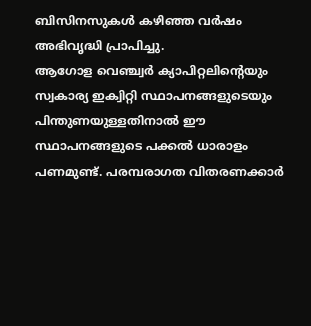ബിസിനസുകൾ കഴിഞ്ഞ വർഷം അഭിവൃദ്ധി പ്രാപിച്ചു.
ആഗോള വെഞ്ച്വർ ക്യാപിറ്റലിന്റെയും സ്വകാര്യ ഇക്വിറ്റി സ്ഥാപനങ്ങളുടെയും പിന്തുണയുള്ളതിനാൽ ഈ സ്ഥാപനങ്ങളുടെ പക്കൽ ധാരാളം പണമുണ്ട്. പരമ്പരാഗത വിതരണക്കാർ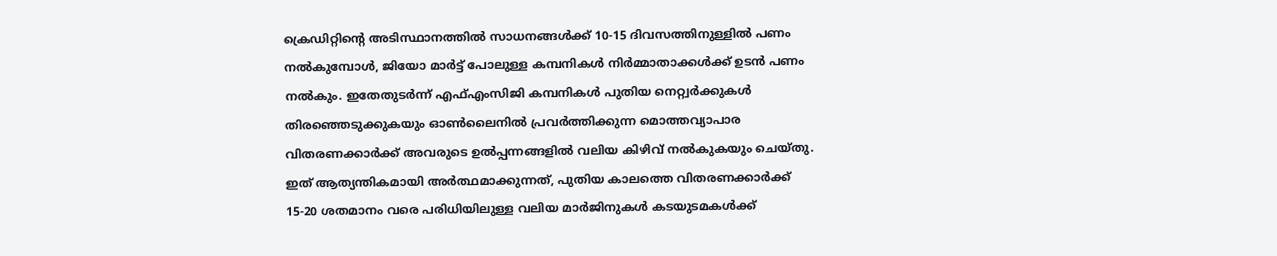ക്രെഡിറ്റിന്റെ അടിസ്ഥാനത്തിൽ സാധനങ്ങൾക്ക് 10-15 ദിവസത്തിനുള്ളിൽ പണം നൽകുമ്പോൾ, ജിയോ മാർട്ട് പോലുള്ള കമ്പനികൾ നിർമ്മാതാക്കൾക്ക് ഉടൻ പണം നൽകും. ഇതേതുടർന്ന് എഫ്എംസിജി കമ്പനികൾ പുതിയ നെറ്റ്വർക്കുകൾ തിരഞ്ഞെടുക്കുകയും ഓൺലൈനിൽ പ്രവർത്തിക്കുന്ന മൊത്തവ്യാപാര വിതരണക്കാർക്ക് അവരുടെ ഉൽപ്പന്നങ്ങളിൽ വലിയ കിഴിവ് നൽകുകയും ചെയ്തു.
ഇത് ആത്യന്തികമായി അർത്ഥമാക്കുന്നത്, പുതിയ കാലത്തെ വിതരണക്കാർക്ക് 15-20 ശതമാനം വരെ പരിധിയിലുള്ള വലിയ മാർജിനുകൾ കടയുടമകൾക്ക്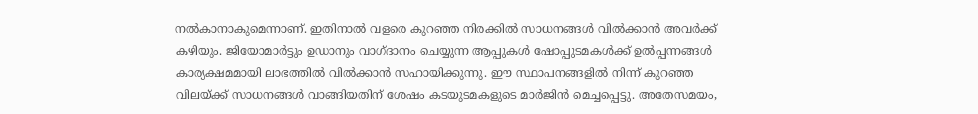നൽകാനാകുമെന്നാണ്. ഇതിനാൽ വളരെ കുറഞ്ഞ നിരക്കിൽ സാധനങ്ങൾ വിൽക്കാൻ അവർക്ക് കഴിയും. ജിയോമാർട്ടും ഉഡാനും വാഗ്ദാനം ചെയ്യുന്ന ആപ്പുകൾ ഷോപ്പുടമകൾക്ക് ഉൽപ്പന്നങ്ങൾ കാര്യക്ഷമമായി ലാഭത്തിൽ വിൽക്കാൻ സഹായിക്കുന്നു. ഈ സ്ഥാപനങ്ങളിൽ നിന്ന് കുറഞ്ഞ വിലയ്ക്ക് സാധനങ്ങൾ വാങ്ങിയതിന് ശേഷം കടയുടമകളുടെ മാർജിൻ മെച്ചപ്പെട്ടു. അതേസമയം,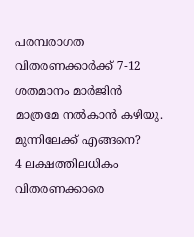പരമ്പരാഗത വിതരണക്കാർക്ക് 7-12 ശതമാനം മാർജിൻ മാത്രമേ നൽകാൻ കഴിയു.
മുന്നിലേക്ക് എങ്ങനെ?
4 ലക്ഷത്തിലധികം വിതരണക്കാരെ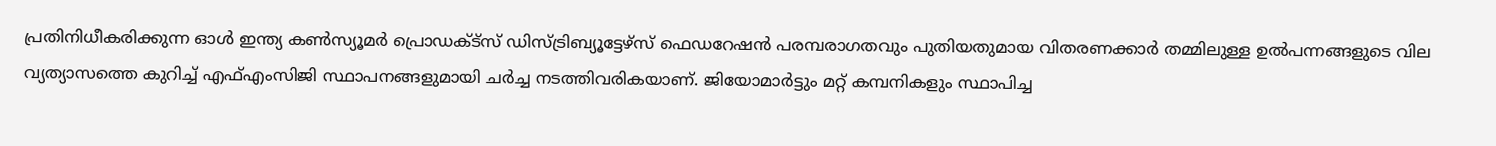പ്രതിനിധീകരിക്കുന്ന ഓൾ ഇന്ത്യ കൺസ്യൂമർ പ്രൊഡക്ട്സ് ഡിസ്ട്രിബ്യൂട്ടേഴ്സ് ഫെഡറേഷൻ പരമ്പരാഗതവും പുതിയതുമായ വിതരണക്കാർ തമ്മിലുള്ള ഉൽപന്നങ്ങളുടെ വില വ്യത്യാസത്തെ കുറിച്ച് എഫ്എംസിജി സ്ഥാപനങ്ങളുമായി ചർച്ച നടത്തിവരികയാണ്. ജിയോമാർട്ടും മറ്റ് കമ്പനികളും സ്ഥാപിച്ച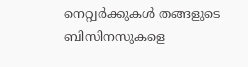നെറ്റ്വർക്കുകൾ തങ്ങളുടെ ബിസിനസുകളെ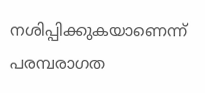നശിപ്പിക്കുകയാണെന്ന് പരമ്പരാഗത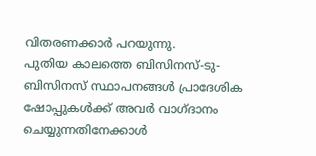വിതരണക്കാർ പറയുന്നു.
പുതിയ കാലത്തെ ബിസിനസ്-ടു-ബിസിനസ് സ്ഥാപനങ്ങൾ പ്രാദേശിക ഷോപ്പുകൾക്ക് അവർ വാഗ്ദാനം ചെയ്യുന്നതിനേക്കാൾ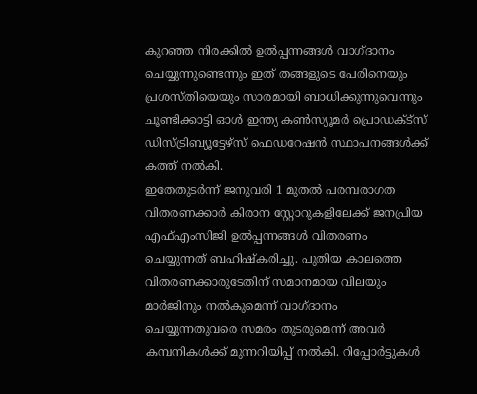കുറഞ്ഞ നിരക്കിൽ ഉൽപ്പന്നങ്ങൾ വാഗ്ദാനം ചെയ്യുന്നുണ്ടെന്നും ഇത് തങ്ങളുടെ പേരിനെയും പ്രശസ്തിയെയും സാരമായി ബാധിക്കുന്നുവെന്നും ചൂണ്ടിക്കാട്ടി ഓൾ ഇന്ത്യ കൺസ്യൂമർ പ്രൊഡക്ട്സ് ഡിസ്ട്രിബ്യൂട്ടേഴ്സ് ഫെഡറേഷൻ സ്ഥാപനങ്ങൾക്ക് കത്ത് നൽകി.
ഇതേതുടർന്ന് ജനുവരി 1 മുതൽ പരമ്പരാഗത വിതരണക്കാർ കിരാന സ്റ്റോറുകളിലേക്ക് ജനപ്രിയ എഫ്എംസിജി ഉൽപ്പന്നങ്ങൾ വിതരണം ചെയ്യുന്നത് ബഹിഷ്കരിച്ചു. പുതിയ കാലത്തെ വിതരണക്കാരുടേതിന് സമാനമായ വിലയും മാർജിനും നൽകുമെന്ന് വാഗ്ദാനം ചെയ്യുന്നതുവരെ സമരം തുടരുമെന്ന് അവർ കമ്പനികൾക്ക് മുന്നറിയിപ്പ് നൽകി. റിപ്പോർട്ടുകൾ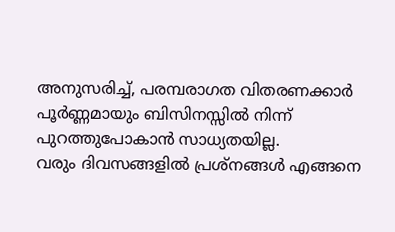അനുസരിച്ച്, പരമ്പരാഗത വിതരണക്കാർ പൂർണ്ണമായും ബിസിനസ്സിൽ നിന്ന് പുറത്തുപോകാൻ സാധ്യതയില്ല.
വരും ദിവസങ്ങളിൽ പ്രശ്നങ്ങൾ എങ്ങനെ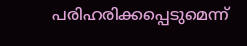പരിഹരിക്കപ്പെടുമെന്ന്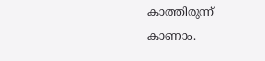കാത്തിരുന്ന് കാണാം.